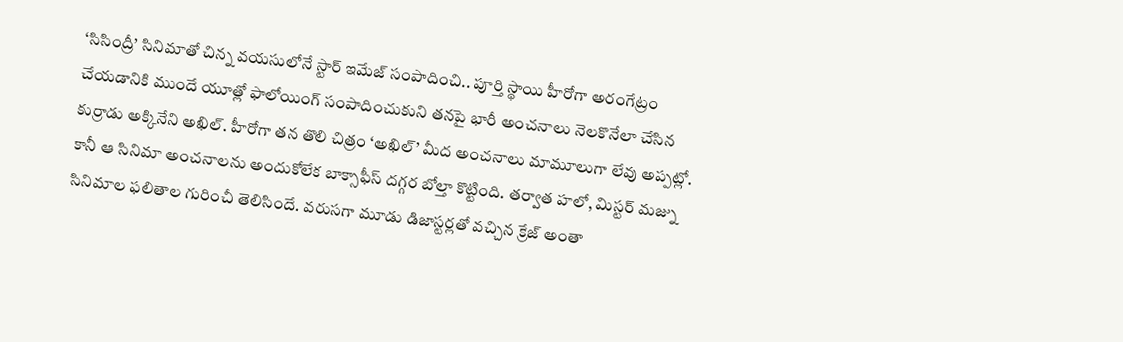‘సిసింద్రీ’ సినిమాతో చిన్న వయసులోనే స్టార్ ఇమేజ్ సంపాదించి.. పూర్తి స్థాయి హీరోగా అరంగేట్రం చేయడానికి ముందే యూత్లో ఫాలోయింగ్ సంపాదించుకుని తనపై భారీ అంచనాలు నెలకొనేలా చేసిన కుర్రాడు అక్కినేని అఖిల్. హీరోగా తన తొలి చిత్రం ‘అఖిల్’ మీద అంచనాలు మామూలుగా లేవు అప్పట్లో. కానీ ఆ సినిమా అంచనాలను అందుకోలేక బాక్సాఫీస్ దగ్గర బోల్తా కొట్టింది. తర్వాత హలో, మిస్టర్ మజ్ను సినిమాల ఫలితాల గురించీ తెలిసిందే. వరుసగా మూడు డిజాస్టర్లతో వచ్చిన క్రేజ్ అంతా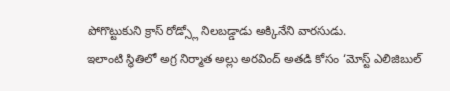పోగొట్టుకుని క్రాస్ రోడ్స్లో నిలబడ్డాడు అక్కినేని వారసుడు.
ఇలాంటి స్థితిలో అగ్ర నిర్మాత అల్లు అరవింద్ అతడి కోసం ‘మోస్ట్ ఎలిజిబుల్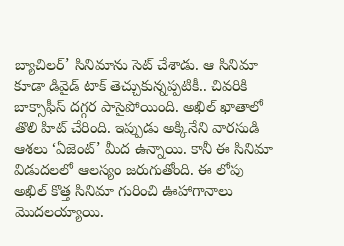బ్యాచిలర్’ సినిమాను సెట్ చేశాడు. ఆ సినిమా కూడా డివైడ్ టాక్ తెచ్చుకున్నప్పటికీ.. చివరికి బాక్సాఫీస్ దగ్గర పాసైపోయింది. అఖిల్ ఖాతాలో తొలి హిట్ చేరింది. ఇప్పుడు అక్కినేని వారసుడి ఆశలు ‘ఏజెంట్’ మీద ఉన్నాయి. కానీ ఈ సినిమా విడుదలలో ఆలస్యం జరుగుతోంది. ఈ లోపు అఖిల్ కొత్త సినిమా గురించి ఊహాగానాలు మొదలయ్యాయి.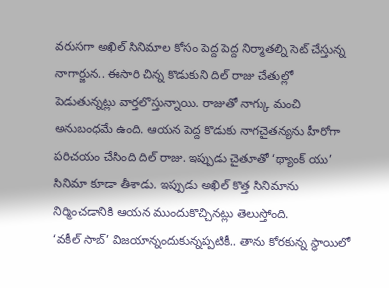వరుసగా అఖిల్ సినిమాల కోసం పెద్ద పెద్ద నిర్మాతల్ని సెట్ చేస్తున్న నాగార్జున.. ఈసారి చిన్న కొడుకుని దిల్ రాజు చేతుల్లో పెడుతున్నట్లు వార్తలొస్తున్నాయి. రాజుతో నాగ్కు మంచి అనుబంధమే ఉంది. ఆయన పెద్ద కొడుకు నాగచైతన్యను హీరోగా పరిచయం చేసింది దిల్ రాజు. ఇప్పుడు చైతూతో ‘థ్యాంక్ యు’ సినిమా కూడా తీశాడు. ఇప్పుడు అఖిల్ కొత్త సినిమాను నిర్మించడానికి ఆయన ముందుకొచ్చినట్లు తెలుస్తోంది.
‘వకీల్ సాబ్’ విజయాన్నందుకున్నప్పటికీ.. తాను కోరకున్న స్థాయిలో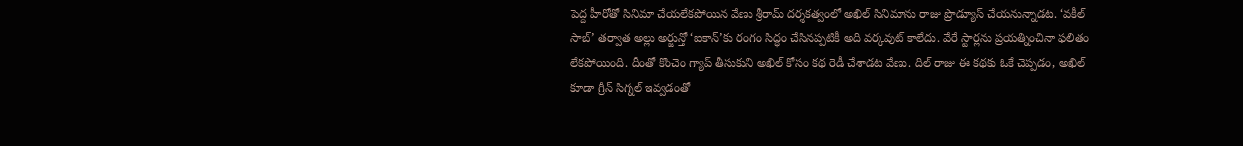పెద్ద హీరోతో సినిమా చేయలేకపోయిన వేణు శ్రీరామ్ దర్శకత్వంలో అఖిల్ సినిమాను రాజు ప్రొడ్యూస్ చేయనున్నాడట. ‘వకీల్ సాబ్’ తర్వాత అల్లు అర్జున్తో ‘ఐకాన్’కు రంగం సిద్ధం చేసినప్పటికీ అది వర్కవుట్ కాలేదు. వేరే స్టార్లను ప్రయత్నించినా ఫలితం లేకపోయింది. దీంతో కొంచెం గ్యాప్ తీసుకుని అఖిల్ కోసం కథ రెడీ చేశాడట వేణు. దిల్ రాజు ఈ కథకు ఓకే చెప్పడం, అఖిల్ కూడా గ్రీన్ సిగ్నల్ ఇవ్వడంతో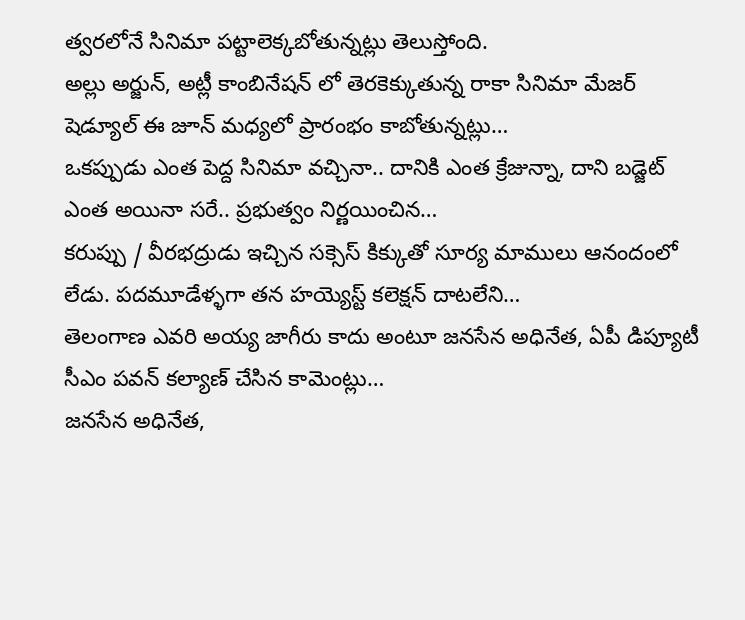త్వరలోనే సినిమా పట్టాలెక్కబోతున్నట్లు తెలుస్తోంది.
అల్లు అర్జున్, అట్లీ కాంబినేషన్ లో తెరకెక్కుతున్న రాకా సినిమా మేజర్ షెడ్యూల్ ఈ జూన్ మధ్యలో ప్రారంభం కాబోతున్నట్లు…
ఒకప్పుడు ఎంత పెద్ద సినిమా వచ్చినా.. దానికి ఎంత క్రేజున్నా, దాని బడ్జెట్ ఎంత అయినా సరే.. ప్రభుత్వం నిర్ణయించిన…
కరుప్పు / వీరభద్రుడు ఇచ్చిన సక్సెస్ కిక్కుతో సూర్య మాములు ఆనందంలో లేడు. పదమూడేళ్ళగా తన హయ్యెస్ట్ కలెక్షన్ దాటలేని…
తెలంగాణ ఎవరి అయ్య జాగీరు కాదు అంటూ జనసేన అధినేత, ఏపీ డిప్యూటీ సీఎం పవన్ కల్యాణ్ చేసిన కామెంట్లు…
జనసేన అధినేత,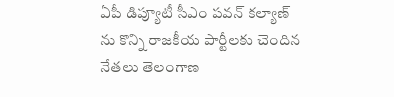ఏపీ డిప్యూటీ సీఎం పవన్ కల్యాణ్ ను కొన్ని రాజకీయ పార్టీలకు చెందిన నేతలు తెలంగాణ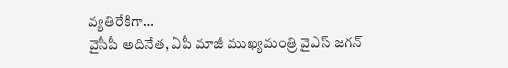వ్యతిరేకిగా…
వైసీపీ అదినేత, ఏపీ మాజీ ముఖ్యమంత్రి వైఎస్ జగన్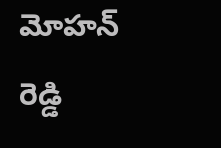మోహన్ రెడ్డి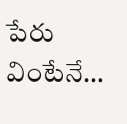పేరు వింటేనే…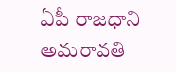ఏపీ రాజధాని అమరావతి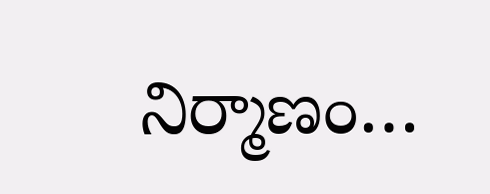నిర్మాణం…